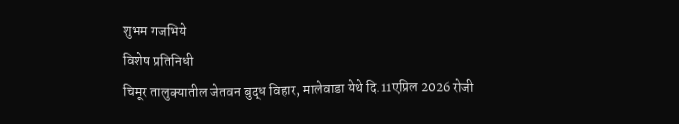शुभम गजभिये
विशेष प्रतिनिधी
चिमूर तालुक्यातील जेतवन बुद्ध विहार, मालेवाडा येथे दि.11एप्रिल 2026 रोजी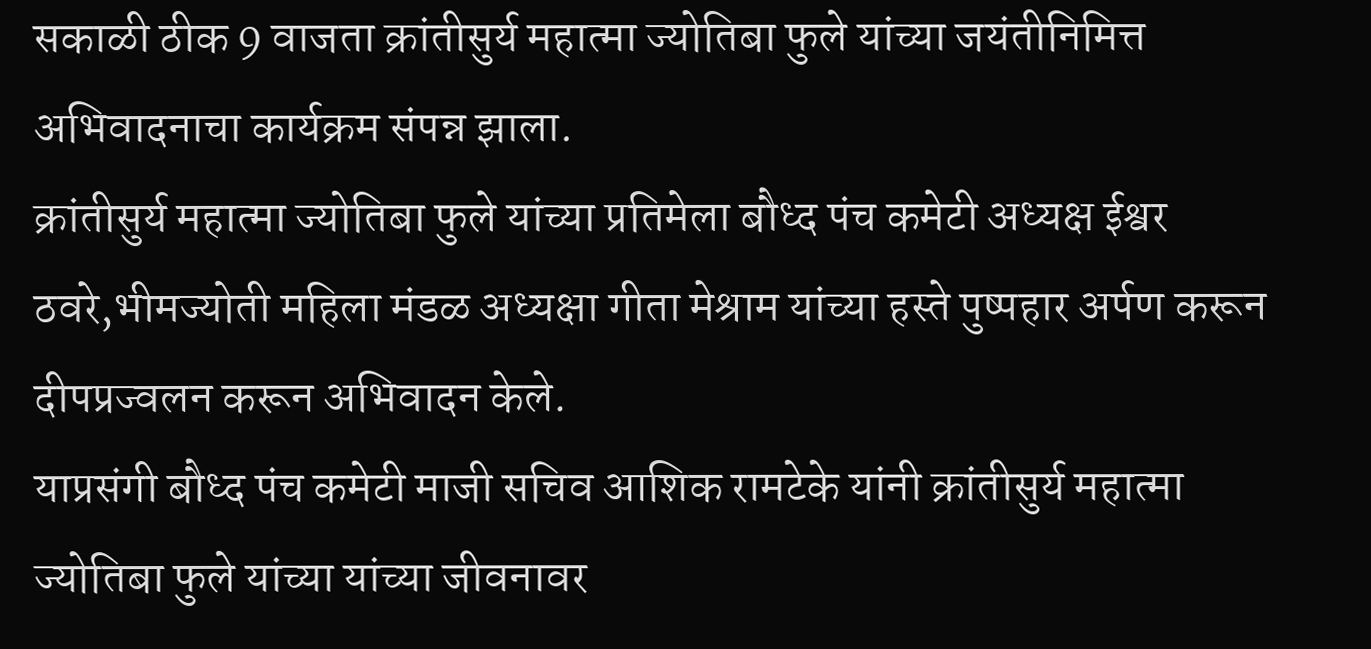सकाळी ठीक 9 वाजता क्रांतीसुर्य महात्मा ज्योतिबा फुले यांच्या जयंतीनिमित्त अभिवादनाचा कार्यक्रम संपन्न झाला.
क्रांतीसुर्य महात्मा ज्योतिबा फुले यांच्या प्रतिमेला बौध्द पंच कमेटी अध्यक्ष ईश्वर ठवरे,भीमज्योती महिला मंडळ अध्यक्षा गीता मेश्राम यांच्या हस्ते पुष्पहार अर्पण करून दीपप्रज्वलन करून अभिवादन केले.
याप्रसंगी बौध्द पंच कमेटी माजी सचिव आशिक रामटेके यांनी क्रांतीसुर्य महात्मा ज्योतिबा फुले यांच्या यांच्या जीवनावर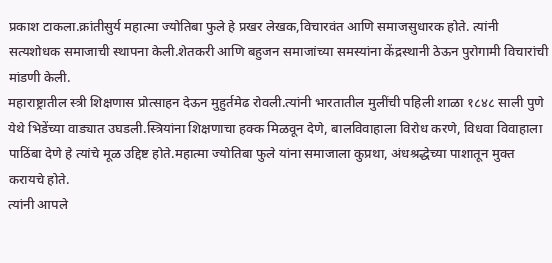प्रकाश टाकला.क्रांतीसुर्य महात्मा ज्योतिबा फुले हे प्रखर लेखक,विचारवंत आणि समाजसुधारक होते. त्यांनी सत्यशोधक समाजाची स्थापना केली.शेतकरी आणि बहुजन समाजांच्या समस्यांना केंद्रस्थानी ठेऊन पुरोगामी विचारांची मांडणी केली.
महाराष्ट्रातील स्त्री शिक्षणास प्रोत्साहन देऊन मुहुर्तमेढ रोवली.त्यांनी भारतातील मुलींची पहिली शाळा १८४८ साली पुणे येथे भिडेंच्या वाड्यात उघडली.स्त्रियांना शिक्षणाचा हक्क मिळवून देणे, बालविवाहाला विरोध करणे, विधवा विवाहाला पाठिंबा देणे हे त्यांचे मूळ उद्दिष्ट होते.महात्मा ज्योतिबा फुले यांना समाजाला कुप्रथा, अंधश्रद्धेच्या पाशातून मुक्त करायचे होते.
त्यांनी आपले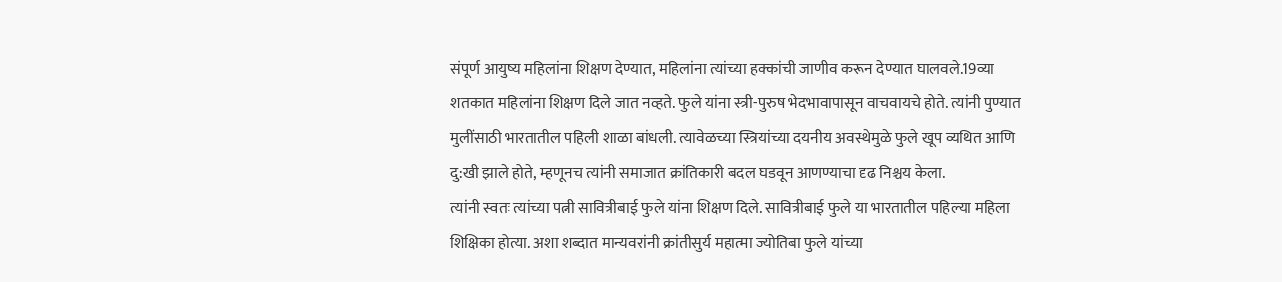संपूर्ण आयुष्य महिलांना शिक्षण देण्यात, महिलांना त्यांच्या हक्कांची जाणीव करून देण्यात घालवले.19व्या शतकात महिलांना शिक्षण दिले जात नव्हते. फुले यांना स्त्री-पुरुष भेदभावापासून वाचवायचे होते. त्यांनी पुण्यात मुलींसाठी भारतातील पहिली शाळा बांधली. त्यावेळच्या स्त्रियांच्या दयनीय अवस्थेमुळे फुले खूप व्यथित आणि दु:खी झाले होते, म्हणूनच त्यांनी समाजात क्रांतिकारी बदल घडवून आणण्याचा दृढ निश्चय केला.
त्यांनी स्वतः त्यांच्या पत्नी सावित्रीबाई फुले यांना शिक्षण दिले. सावित्रीबाई फुले या भारतातील पहिल्या महिला शिक्षिका होत्या. अशा शब्दात मान्यवरांनी क्रांतीसुर्य महात्मा ज्योतिबा फुले यांच्या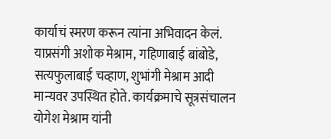कार्याचं स्मरण करून त्यांना अभिवादन केलं.
याप्रसंगी अशोक मेश्राम, गहिणाबाई बांबोडे, सत्यफुलाबाई चव्हाण, शुभांगी मेश्राम आदी मान्यवर उपस्थित होते. कार्यक्रमाचे सूत्रसंचालन योगेश मेश्राम यांनी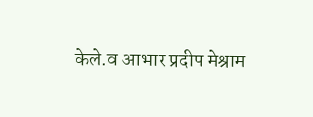केले.व आभार प्रदीप मेश्राम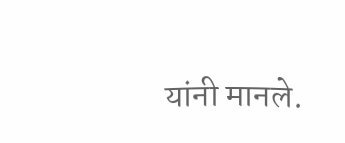यांनी मानले.